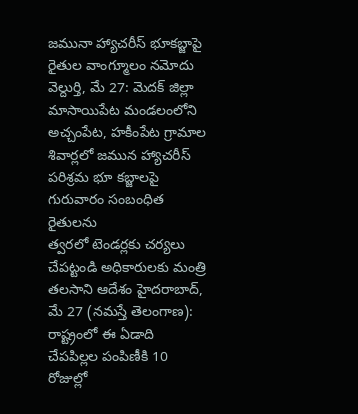జమునా హ్యాచరీస్ భూకబ్జాపై రైతుల వాంగ్మూలం నమోదు వెల్దుర్తి, మే 27: మెదక్ జిల్లా మాసాయిపేట మండలంలోని అచ్చంపేట, హకీంపేట గ్రామాల శివార్లలో జమున హ్యాచరీస్ పరిశ్రమ భూ కబ్జాలపై గురువారం సంబంధిత రైతులను
త్వరలో టెండర్లకు చర్యలు చేపట్టండి అధికారులకు మంత్రి తలసాని ఆదేశం హైదరాబాద్, మే 27 (నమస్తే తెలంగాణ): రాష్ట్రంలో ఈ ఏడాది చేపపిల్లల పంపిణీకి 10 రోజుల్లో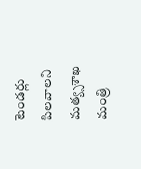టెండర్లు పిలవాలని మత్య్సశాఖ మంత్రి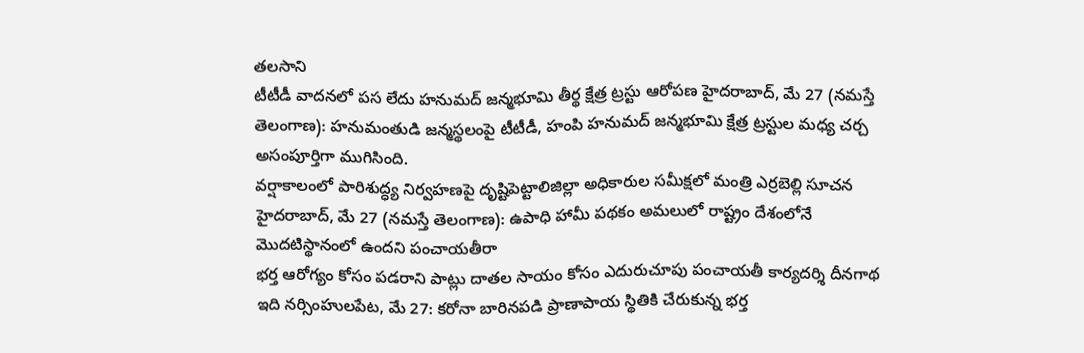తలసాని
టీటీడీ వాదనలో పస లేదు హనుమద్ జన్మభూమి తీర్థ క్షేత్ర ట్రస్టు ఆరోపణ హైదరాబాద్, మే 27 (నమస్తే తెలంగాణ): హనుమంతుడి జన్మస్థలంపై టీటీడీ, హంపి హనుమద్ జన్మభూమి క్షేత్ర ట్రస్టుల మధ్య చర్చ అసంపూర్తిగా ముగిసింది.
వర్షాకాలంలో పారిశుద్ధ్య నిర్వహణపై దృష్టిపెట్టాలిజిల్లా అధికారుల సమీక్షలో మంత్రి ఎర్రబెల్లి సూచన హైదరాబాద్, మే 27 (నమస్తే తెలంగాణ): ఉపాధి హామీ పథకం అమలులో రాష్ట్రం దేశంలోనే మొదటిస్థానంలో ఉందని పంచాయతీరా
భర్త ఆరోగ్యం కోసం పడరాని పాట్లు దాతల సాయం కోసం ఎదురుచూపు పంచాయతీ కార్యదర్శి దీనగాథ ఇది నర్సింహులపేట, మే 27: కరోనా బారినపడి ప్రాణాపాయ స్థితికి చేరుకున్న భర్త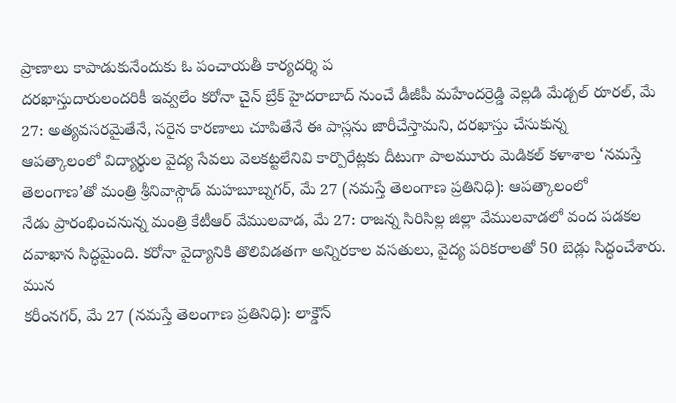ప్రాణాలు కాపాడుకునేందుకు ఓ పంచాయతీ కార్యదర్శి ప
దరఖాస్తుదారులందరికీ ఇవ్వలేం కరోనా చైన్ బ్రేక్ హైదరాబాద్ నుంచే డీజీపీ మహేందర్రెడ్డి వెల్లడి మేడ్చల్ రూరల్, మే 27: అత్యవసరమైతేనే, సరైన కారణాలు చూపితేనే ఈ పాస్లను జారీచేస్తామని, దరఖాస్తు చేసుకున్న
ఆపత్కాలంలో విద్యార్థుల వైద్య సేవలు వెలకట్టలేనివి కార్పొరేట్లకు దీటుగా పాలమూరు మెడికల్ కళాశాల ‘నమస్తే తెలంగాణ’తో మంత్రి శ్రీనివాస్గౌడ్ మహబూబ్నగర్, మే 27 (నమస్తే తెలంగాణ ప్రతినిధి): ఆపత్కాలంలో
నేడు ప్రారంభించనున్న మంత్రి కేటీఆర్ వేములవాడ, మే 27: రాజన్న సిరిసిల్ల జిల్లా వేములవాడలో వంద పడకల దవాఖాన సిద్ధమైంది. కరోనా వైద్యానికి తొలివిడతగా అన్నిరకాల వసతులు, వైద్య పరికరాలతో 50 బెడ్లు సిద్ధంచేశారు. మున
కరీంనగర్, మే 27 (నమస్తే తెలంగాణ ప్రతినిధి): లాక్డౌన్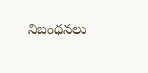నిబంధనలు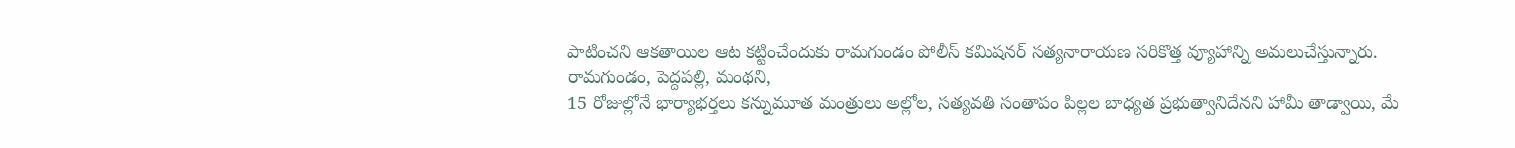పాటించని ఆకతాయిల ఆట కట్టించేందుకు రామగుండం పోలీస్ కమిషనర్ సత్యనారాయణ సరికొత్త వ్యూహాన్ని అమలుచేస్తున్నారు. రామగుండం, పెద్దపల్లి, మంథని,
15 రోజుల్లోనే భార్యాభర్తలు కన్నుమూత మంత్రులు అల్లోల, సత్యవతి సంతాపం పిల్లల బాధ్యత ప్రభుత్వానిదేనని హామీ తాడ్వాయి, మే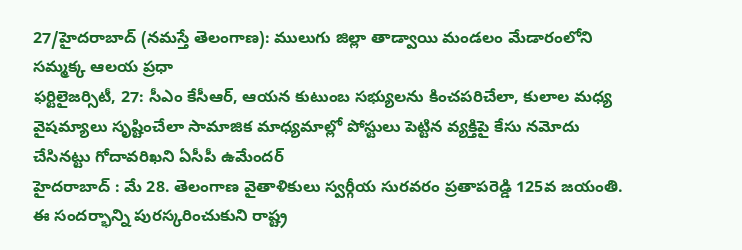27/హైదరాబాద్ (నమస్తే తెలంగాణ): ములుగు జిల్లా తాడ్వాయి మండలం మేడారంలోని సమ్మక్క ఆలయ ప్రధా
ఫర్టిలైజర్సిటీ, 27: సీఎం కేసీఆర్, ఆయన కుటుంబ సభ్యులను కించపరిచేలా, కులాల మధ్య వైషమ్యాలు సృష్టించేలా సామాజిక మాధ్యమాల్లో పోస్టులు పెట్టిన వ్యక్తిపై కేసు నమోదు చేసినట్టు గోదావరిఖని ఏసీపీ ఉమేందర్
హైదరాబాద్ : మే 28. తెలంగాణ వైతాళికులు స్వర్గీయ సురవరం ప్రతాపరెడ్డి 125వ జయంతి. ఈ సందర్భాన్ని పురస్కరించుకుని రాష్ట్ర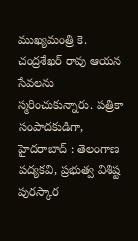ముఖ్యమంత్రి కె. చంద్రశేఖర్ రావు ఆయన సేవలను స్మరించుకున్నారు. పత్రికా సంపాదకుడిగా,
హైదరాబాద్ : తెలంగాణ పద్యకవి, ప్రభుత్వ విశిష్ట పురస్కార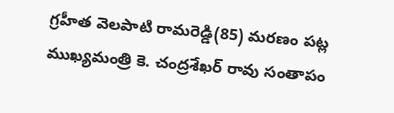గ్రహీత వెలపాటి రామరెడ్డి(85) మరణం పట్ల ముఖ్యమంత్రి కె. చంద్రశేఖర్ రావు సంతాపం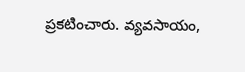ప్రకటించారు. వ్యవసాయం,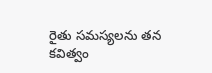రైతు సమస్యలను తన కవిత్వం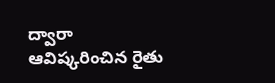ద్వారా ఆవిష్కరించిన రైతు